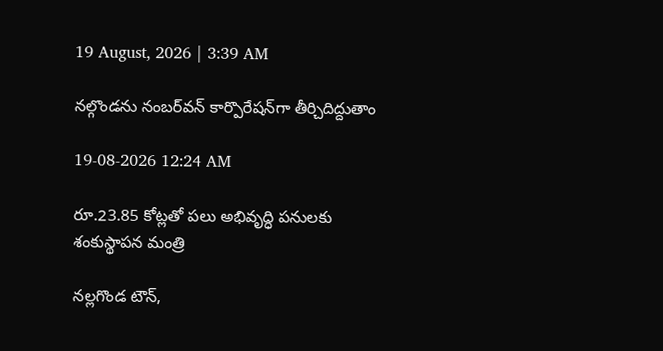19 August, 2026 | 3:39 AM

నల్గొండను నంబర్‌వన్ కార్పొరేషన్‌గా తీర్చిదిద్దుతాం

19-08-2026 12:24 AM

రూ.23.85 కోట్లతో పలు అభివృద్ధి పనులకు శంకుస్థాపన మంత్రి

నల్లగొండ టౌన్,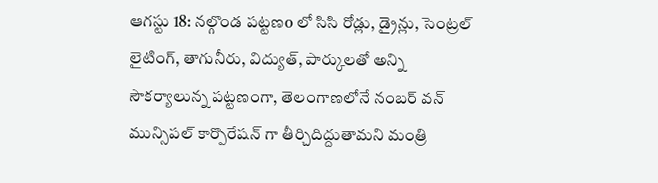ఆగస్టు 18: నల్గొండ పట్టణo లో సిసి రోడ్లు, డ్రైన్లు, సెంట్రల్ లైటింగ్, తాగునీరు, విద్యుత్, పార్కులతో అన్ని సౌకర్యాలున్న పట్టణంగా, తెలంగాణలోనే నంబర్ వన్ మున్సిపల్ కార్పొరేషన్ గా తీర్చిదిద్దుతామని మంత్రి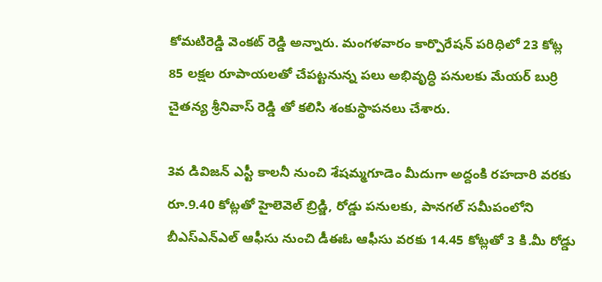కోమటిరెడ్డి వెంకట్ రెడ్డి అన్నారు. మంగళవారం కార్పొరేషన్ పరిధిలో 23 కోట్ల 85 లక్షల రూపాయలతో చేపట్టనున్న పలు అభివృద్ధి పనులకు మేయర్ బుర్రి చైతన్య శ్రీనివాస్ రెడ్డి తో కలిసి శంకుస్థాపనలు చేశారు.

3వ డివిజన్ ఎస్టీ కాలనీ నుంచి శేషమ్మగూడెం మీదుగా అద్దంకి రహదారి వరకు రూ.9.40 కోట్లతో హైలెవెల్ బ్రిడ్జి, రోడ్డు పనులకు, పానగల్ సమీపంలోని బీఎస్‌ఎన్‌ఎల్ ఆఫీసు నుంచి డీఈఓ ఆఫీసు వరకు 14.45 కోట్లతో 3 కి.మీ రోడ్డు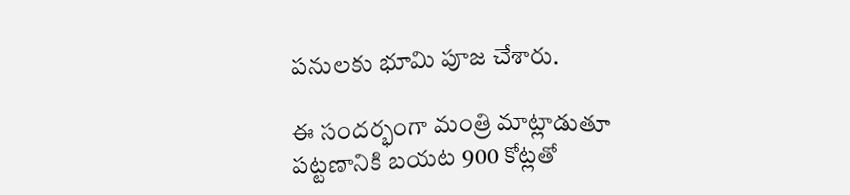పనులకు భూమి పూజ చేశారు.

ఈ సందర్భంగా మంత్రి మాట్లాడుతూ పట్టణానికి బయట 900 కోట్లతో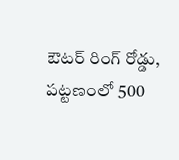ఔటర్ రింగ్ రోడ్డు, పట్టణంలో 500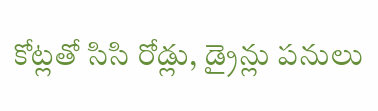కోట్లతో సిసి రోడ్లు, డ్రైన్లు పనులు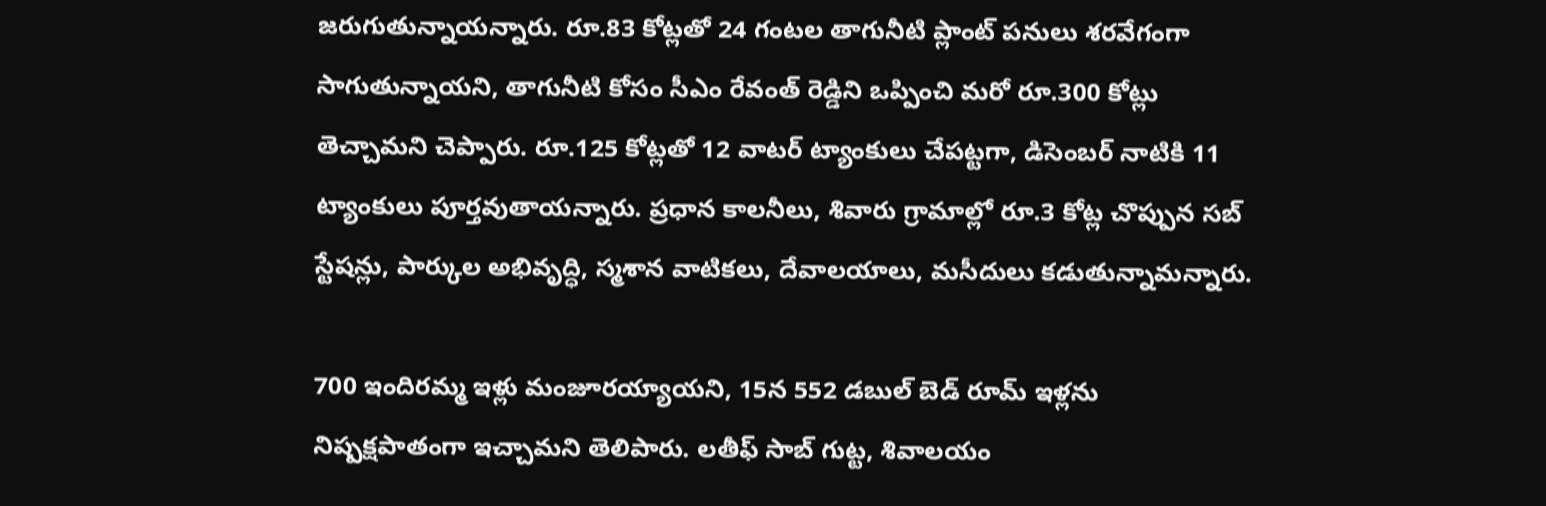జరుగుతున్నాయన్నారు. రూ.83 కోట్లతో 24 గంటల తాగునీటి ప్లాంట్ పనులు శరవేగంగా సాగుతున్నాయని, తాగునీటి కోసం సీఎం రేవంత్ రెడ్డిని ఒప్పించి మరో రూ.300 కోట్లు తెచ్చామని చెప్పారు. రూ.125 కోట్లతో 12 వాటర్ ట్యాంకులు చేపట్టగా, డిసెంబర్ నాటికి 11 ట్యాంకులు పూర్తవుతాయన్నారు. ప్రధాన కాలనీలు, శివారు గ్రామాల్లో రూ.3 కోట్ల చొప్పున సబ్ స్టేషన్లు, పార్కుల అభివృద్ధి, స్మశాన వాటికలు, దేవాలయాలు, మసీదులు కడుతున్నామన్నారు.

700 ఇందిరమ్మ ఇళ్లు మంజూరయ్యాయని, 15న 552 డబుల్ బెడ్ రూమ్ ఇళ్లను నిష్పక్షపాతంగా ఇచ్చామని తెలిపారు. లతీఫ్ సాబ్ గుట్ట, శివాలయం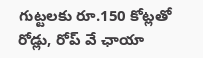గుట్టలకు రూ.150 కోట్లతో రోడ్లు, రోప్ వే ఛాయా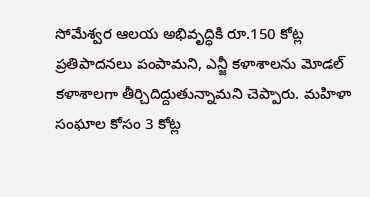సోమేశ్వర ఆలయ అభివృద్ధికి రూ.150 కోట్ల ప్రతిపాదనలు పంపామని, ఎన్జీ కళాశాలను మోడల్ కళాశాలగా తీర్చిదిద్దుతున్నామని చెప్పారు. మహిళా సంఘాల కోసం 3 కోట్ల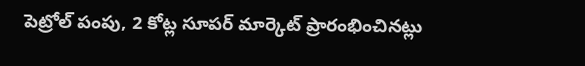పెట్రోల్ పంపు, 2 కోట్ల సూపర్ మార్కెట్ ప్రారంభించినట్లు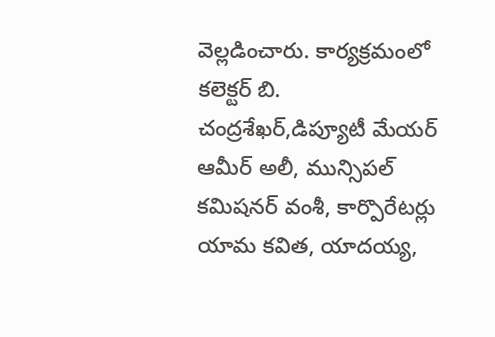వెల్లడించారు. కార్యక్రమంలో కలెక్టర్ బి. చంద్రశేఖర్,డిప్యూటీ మేయర్ ఆమీర్ అలీ, మున్సిపల్ కమిషనర్ వంశీ, కార్పొరేటర్లు యామ కవిత, యాదయ్య,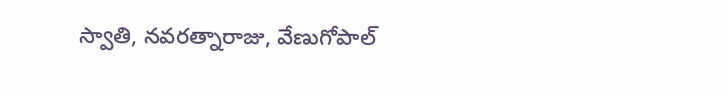స్వాతి, నవరత్నారాజు, వేణుగోపాల్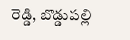రెడ్డి, బొడ్డుపల్లి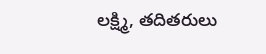లక్ష్మి, తదితరులు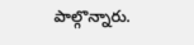పాల్గొన్నారు.